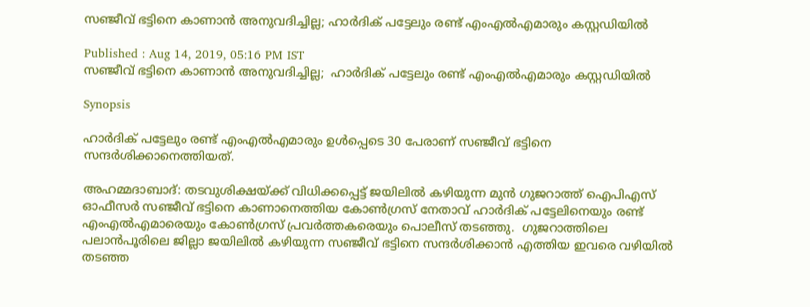സഞ്ജീവ് ഭട്ടിനെ കാണാന്‍ അനുവദിച്ചില്ല; ഹാര്‍ദിക് പട്ടേലും രണ്ട് എംഎല്‍എമാരും കസ്റ്റഡിയില്‍

Published : Aug 14, 2019, 05:16 PM IST
സഞ്ജീവ് ഭട്ടിനെ കാണാന്‍ അനുവദിച്ചില്ല;  ഹാര്‍ദിക് പട്ടേലും രണ്ട് എംഎല്‍എമാരും കസ്റ്റഡിയില്‍

Synopsis

ഹാര്‍ദിക് പട്ടേലും രണ്ട് എംഎല്‍എമാരും ഉള്‍പ്പെടെ 30 പേരാണ് സഞ്ജീവ് ഭട്ടിനെ സന്ദര്‍ശിക്കാനെത്തിയത്.

അഹമ്മദാബാദ്: തടവുശിക്ഷയ്ക്ക് വിധിക്കപ്പെട്ട് ജയിലില്‍ കഴിയുന്ന മുന്‍ ഗുജറാത്ത് ഐപിഎസ് ഓഫീസര്‍ സഞ്ജീവ് ഭട്ടിനെ കാണാനെത്തിയ കോണ്‍ഗ്രസ് നേതാവ് ഹാര്‍ദിക് പട്ടേലിനെയും രണ്ട് എംഎല്‍എമാരെയും കോണ്‍ഗ്രസ് പ്രവര്‍ത്തകരെയും പൊലീസ് തടഞ്ഞു.  ഗുജറാത്തിലെ പലാന്‍പൂരിലെ ജില്ലാ ജയിലില്‍ കഴിയുന്ന സഞ്ജീവ് ഭട്ടിനെ സന്ദര്‍ശിക്കാന്‍ എത്തിയ ഇവരെ വഴിയില്‍ തടഞ്ഞ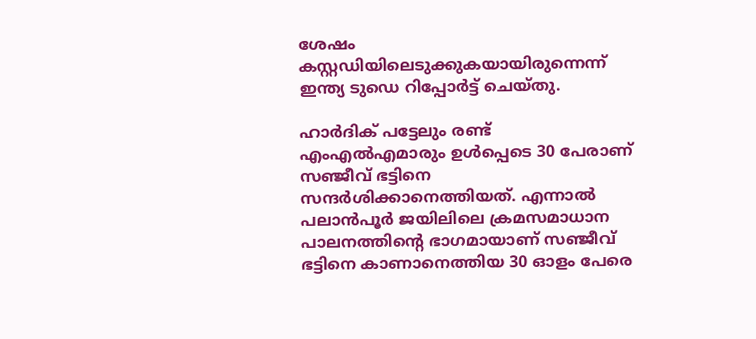ശേഷം കസ്റ്റഡിയിലെടുക്കുകയായിരുന്നെന്ന് ഇന്ത്യ ടുഡെ റിപ്പോര്‍ട്ട് ചെയ്തു.

ഹാര്‍ദിക് പട്ടേലും രണ്ട് എംഎല്‍എമാരും ഉള്‍പ്പെടെ 30 പേരാണ് സഞ്ജീവ് ഭട്ടിനെ സന്ദര്‍ശിക്കാനെത്തിയത്. എന്നാല്‍ പലാന്‍പൂര്‍ ജയിലിലെ ക്രമസമാധാന പാലനത്തിന്‍റെ ഭാഗമായാണ് സഞ്ജീവ് ഭട്ടിനെ കാണാനെത്തിയ 30 ഓളം പേരെ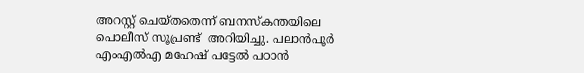അറസ്റ്റ് ചെയ്തതെന്ന് ബനസ്കന്തയിലെ പൊലീസ് സൂപ്രണ്ട്  അറിയിച്ചു. പലാന്‍പൂര്‍ എംഎല്‍എ മഹേഷ് പട്ടേല്‍ പഠാന്‍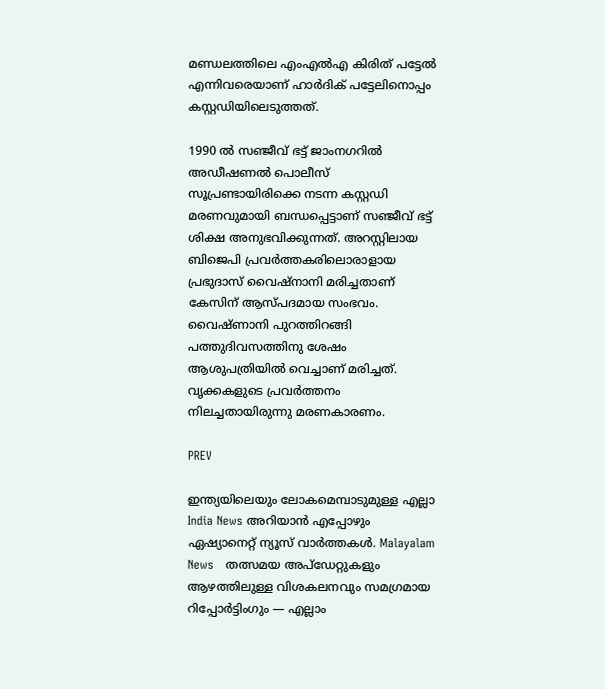മണ്ഡലത്തിലെ എംഎല്‍എ കിരിത് പട്ടേല്‍ എന്നിവരെയാണ് ഹാര്‍ദിക് പട്ടേലിനൊപ്പം കസ്റ്റഡിയിലെടുത്തത്.

1990 ല്‍ സഞ്ജീവ് ഭട്ട് ജാംനഗറില്‍ അഡീഷണല്‍ പൊലീസ് സൂപ്രണ്ടായിരിക്കെ നടന്ന കസ്റ്റഡി മരണവുമായി ബന്ധപ്പെട്ടാണ് സഞ്ജീവ് ഭട്ട് ശിക്ഷ അനുഭവിക്കുന്നത്. അറസ്റ്റിലായ ബിജെപി പ്രവര്‍ത്തകരിലൊരാളായ പ്രഭുദാസ് വൈഷ്‌നാനി മരിച്ചതാണ് കേസിന് ആസ്പദമായ സംഭവം. വൈഷ്ണാനി പുറത്തിറങ്ങി പത്തുദിവസത്തിനു ശേഷം ആശുപത്രിയില്‍ വെച്ചാണ് മരിച്ചത്. വൃക്കകളുടെ പ്രവര്‍ത്തനം നിലച്ചതായിരുന്നു മരണകാരണം.

PREV

ഇന്ത്യയിലെയും ലോകമെമ്പാടുമുള്ള എല്ലാ India News അറിയാൻ എപ്പോഴും ഏഷ്യാനെറ്റ് ന്യൂസ് വാർത്തകൾ. Malayalam News   തത്സമയ അപ്‌ഡേറ്റുകളും ആഴത്തിലുള്ള വിശകലനവും സമഗ്രമായ റിപ്പോർട്ടിംഗും — എല്ലാം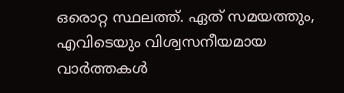ഒരൊറ്റ സ്ഥലത്ത്. ഏത് സമയത്തും, എവിടെയും വിശ്വസനീയമായ വാർത്തകൾ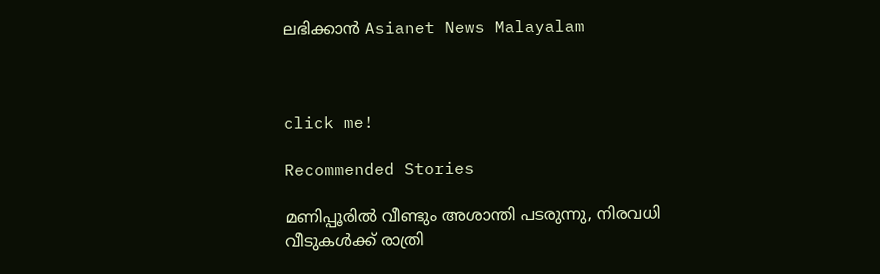ലഭിക്കാൻ Asianet News Malayalam



click me!

Recommended Stories

മണിപ്പൂരിൽ വീണ്ടും അശാന്തി പടരുന്നു, നിരവധി വീടുകൾക്ക് രാത്രി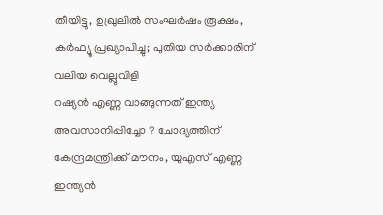തീയിട്ടു, ഉഖ്രുലിൽ സംഘർഷം രൂക്ഷം, കർഫ്യൂ പ്രഖ്യാപിച്ചു; പുതിയ സർക്കാരിന് വലിയ വെല്ലുവിളി
റഷ്യൻ എണ്ണ വാങ്ങുന്നത് ഇന്ത്യ അവസാനിപ്പിച്ചോ ? ചോദ്യത്തിന് കേന്ദ്രമന്ത്രിക്ക് മൗനം, യുഎസ് എണ്ണ ഇന്ത്യൻ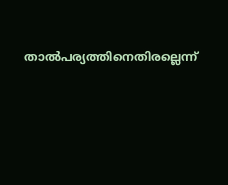താൽപര്യത്തിനെതിരല്ലെന്ന്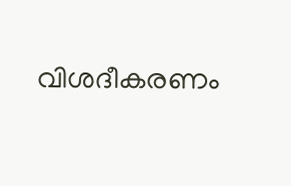വിശദീകരണം